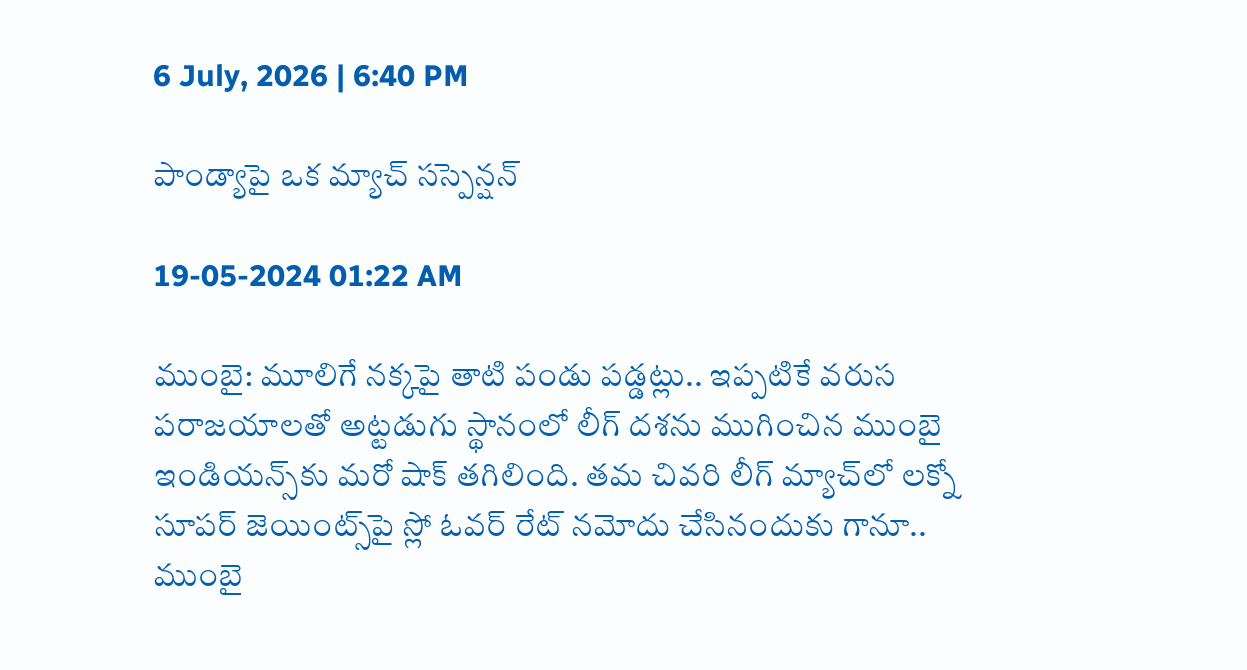6 July, 2026 | 6:40 PM

పాండ్యాపై ఒక మ్యాచ్ సస్పెన్షన్

19-05-2024 01:22 AM

ముంబై: మూలిగే నక్కపై తాటి పండు పడ్డట్లు.. ఇప్పటికే వరుస పరాజయాలతో అట్టడుగు స్థానంలో లీగ్ దశను ముగించిన ముంబై ఇండియన్స్‌కు మరో షాక్ తగిలింది. తమ చివరి లీగ్ మ్యాచ్‌లో లక్నో సూపర్ జెయింట్స్‌పై స్లో ఓవర్ రేట్ నమోదు చేసినందుకు గానూ.. ముంబై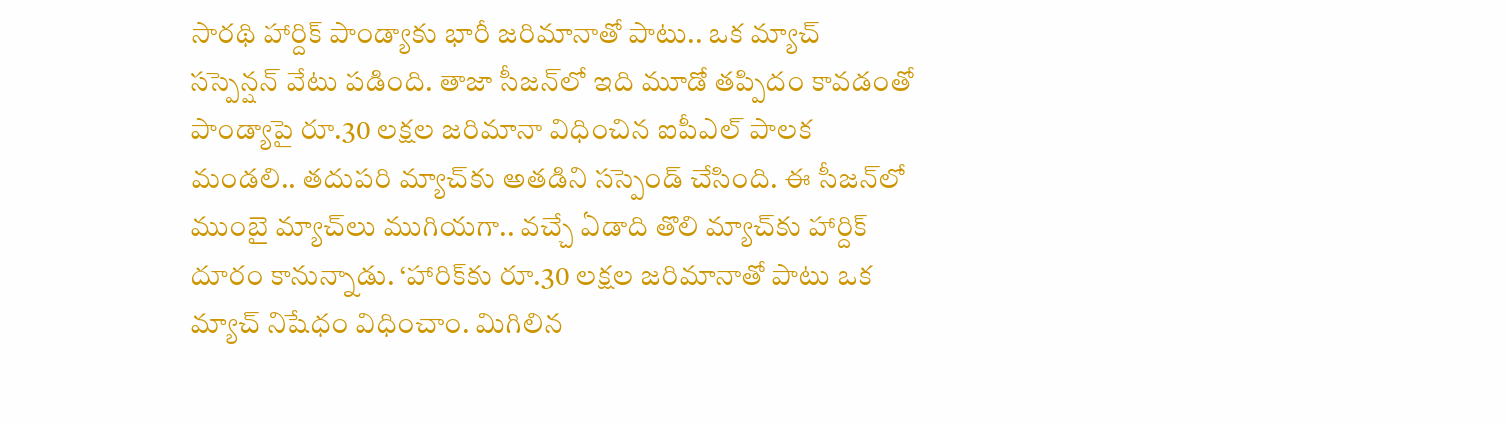సారథి హార్దిక్ పాండ్యాకు భారీ జరిమానాతో పాటు.. ఒక మ్యాచ్ సస్పెన్షన్ వేటు పడింది. తాజా సీజన్‌లో ఇది మూడో తప్పిదం కావడంతో పాండ్యాపై రూ.30 లక్షల జరిమానా విధించిన ఐపీఎల్ పాలక మండలి.. తదుపరి మ్యాచ్‌కు అతడిని సస్పెండ్ చేసింది. ఈ సీజన్‌లో ముంబై మ్యాచ్‌లు ముగియగా.. వచ్చే ఏడాది తొలి మ్యాచ్‌కు హార్దిక్ దూరం కానున్నాడు. ‘హారిక్‌కు రూ.30 లక్షల జరిమానాతో పాటు ఒక మ్యాచ్ నిషేధం విధించాం. మిగిలిన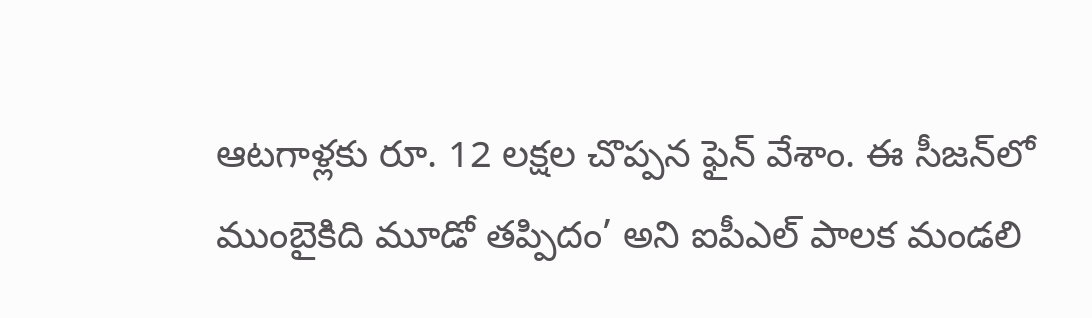ఆటగాళ్లకు రూ. 12 లక్షల చొప్పన ఫైన్ వేశాం. ఈ సీజన్‌లో ముంబైకిది మూడో తప్పిదం’ అని ఐపీఎల్ పాలక మండలి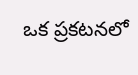ఒక ప్రకటనలో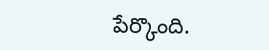పేర్కొంది.